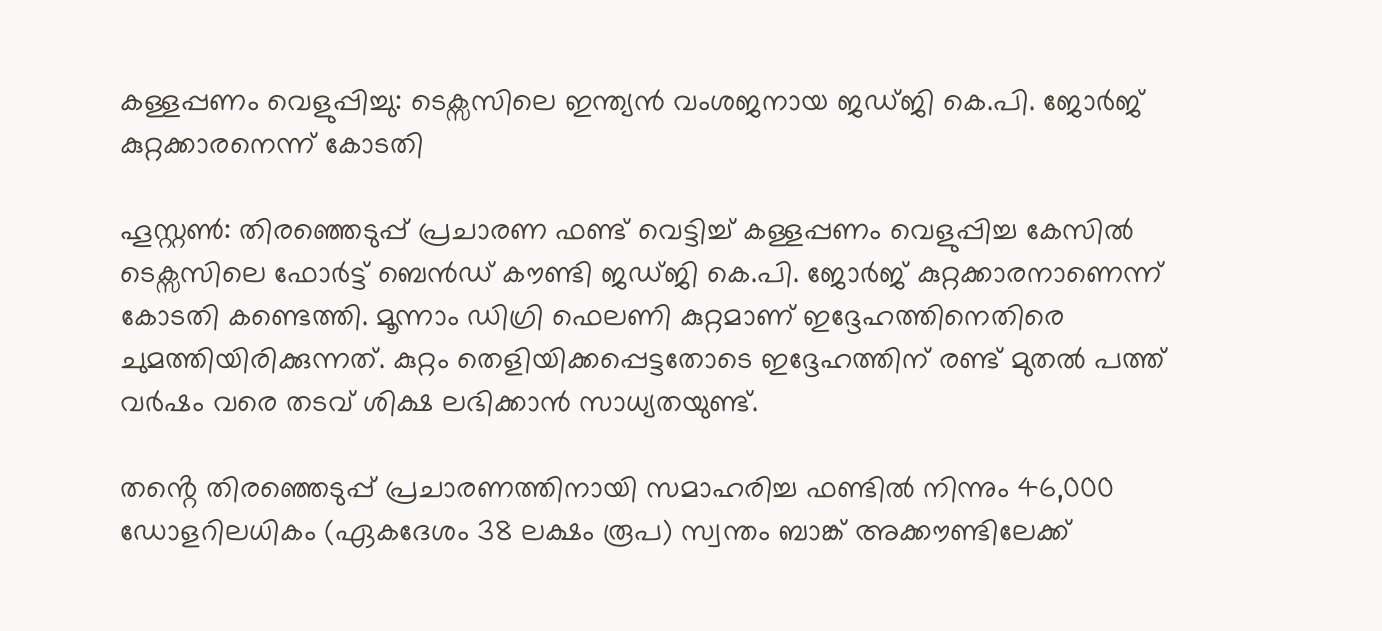കള്ളപ്പണം വെളുപ്പിച്ചു: ടെക്സസിലെ ഇന്ത്യൻ വംശജനായ ജഡ്ജി കെ.പി. ജോർജ് കുറ്റക്കാരനെന്ന് കോടതി

ഹൂസ്റ്റൺ: തിരഞ്ഞെടുപ്പ് പ്രചാരണ ഫണ്ട് വെട്ടിച്ച് കള്ളപ്പണം വെളുപ്പിച്ച കേസിൽ ടെക്സസിലെ ഫോർട്ട് ബെൻഡ് കൗണ്ടി ജഡ്ജി കെ.പി. ജോർജ് കുറ്റക്കാരനാണെന്ന് കോടതി കണ്ടെത്തി. മൂന്നാം ഡിഗ്രി ഫെലണി കുറ്റമാണ് ഇദ്ദേഹത്തിനെതിരെ ചുമത്തിയിരിക്കുന്നത്. കുറ്റം തെളിയിക്കപ്പെട്ടതോടെ ഇദ്ദേഹത്തിന് രണ്ട് മുതൽ പത്ത് വർഷം വരെ തടവ് ശിക്ഷ ലഭിക്കാൻ സാധ്യതയുണ്ട്.

തൻ്റെ തിരഞ്ഞെടുപ്പ് പ്രചാരണത്തിനായി സമാഹരിച്ച ഫണ്ടിൽ നിന്നും 46,000 ഡോളറിലധികം (ഏകദേശം 38 ലക്ഷം രൂപ) സ്വന്തം ബാങ്ക് അക്കൗണ്ടിലേക്ക്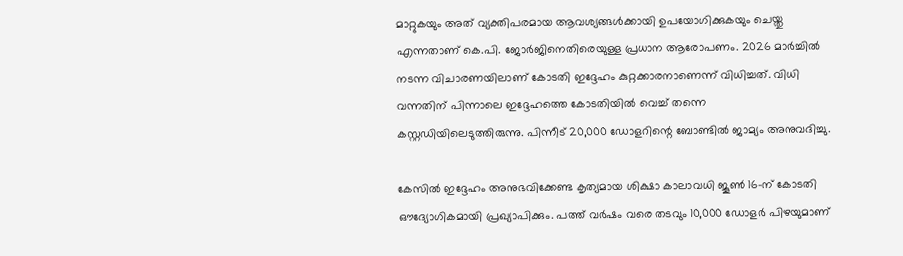മാറ്റുകയും അത് വ്യക്തിപരമായ ആവശ്യങ്ങൾക്കായി ഉപയോഗിക്കുകയും ചെയ്തു എന്നതാണ് കെ.പി. ജോർജിനെതിരെയുള്ള പ്രധാന ആരോപണം. 2026 മാർച്ചിൽ നടന്ന വിചാരണയിലാണ് കോടതി ഇദ്ദേഹം കുറ്റക്കാരനാണെന്ന് വിധിച്ചത്. വിധി വന്നതിന് പിന്നാലെ ഇദ്ദേഹത്തെ കോടതിയിൽ വെച്ച് തന്നെ കസ്റ്റഡിയിലെടുത്തിരുന്നു. പിന്നീട് 20,000 ഡോളറിന്റെ ബോണ്ടിൽ ജാമ്യം അനുവദിച്ചു.

കേസിൽ ഇദ്ദേഹം അനുഭവിക്കേണ്ട കൃത്യമായ ശിക്ഷാ കാലാവധി ജൂൺ 16-ന് കോടതി ഔദ്യോഗികമായി പ്രഖ്യാപിക്കും. പത്ത് വർഷം വരെ തടവും 10,000 ഡോളർ പിഴയുമാണ്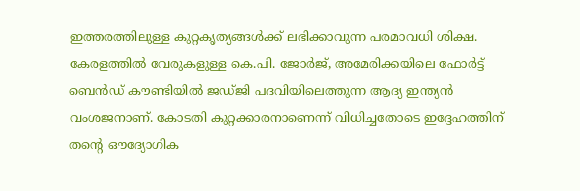ഇത്തരത്തിലുള്ള കുറ്റകൃത്യങ്ങൾക്ക് ലഭിക്കാവുന്ന പരമാവധി ശിക്ഷ.
കേരളത്തിൽ വേരുകളുള്ള കെ.പി. ജോർജ്, അമേരിക്കയിലെ ഫോർട്ട് ബെൻഡ് കൗണ്ടിയിൽ ജഡ്ജി പദവിയിലെത്തുന്ന ആദ്യ ഇന്ത്യൻ വംശജനാണ്. കോടതി കുറ്റക്കാരനാണെന്ന് വിധിച്ചതോടെ ഇദ്ദേഹത്തിന് തൻ്റെ ഔദ്യോഗിക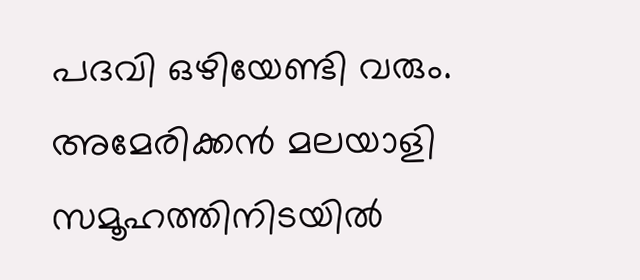പദവി ഒഴിയേണ്ടി വരും. അമേരിക്കൻ മലയാളി സമൂഹത്തിനിടയിൽ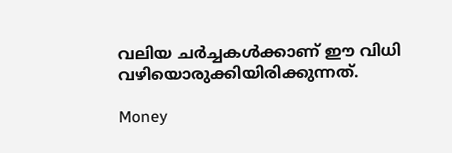വലിയ ചർച്ചകൾക്കാണ് ഈ വിധി വഴിയൊരുക്കിയിരിക്കുന്നത്.

Money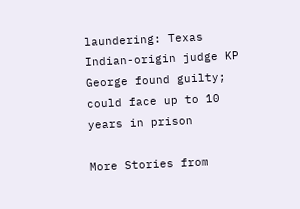laundering: Texas Indian-origin judge KP George found guilty; could face up to 10 years in prison

More Stories from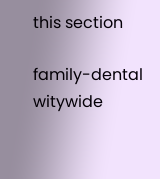this section

family-dental
witywide